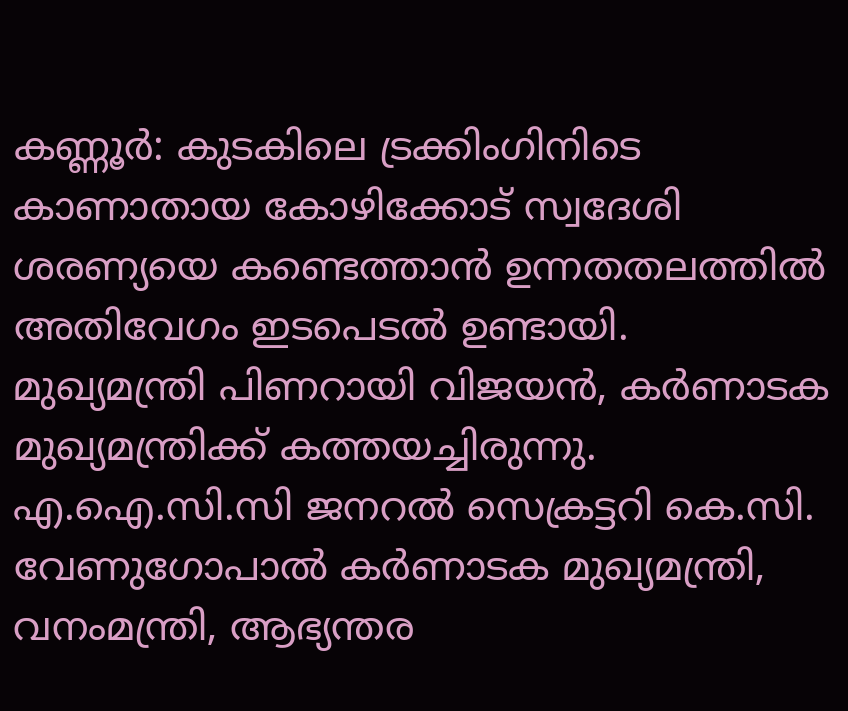കണ്ണൂർ: കുടകിലെ ട്രക്കിംഗിനിടെ കാണാതായ കോഴിക്കോട് സ്വദേശി ശരണ്യയെ കണ്ടെത്താൻ ഉന്നതതലത്തിൽ അതിവേഗം ഇടപെടൽ ഉണ്ടായി.
മുഖ്യമന്ത്രി പിണറായി വിജയൻ, കർണാടക മുഖ്യമന്ത്രിക്ക് കത്തയച്ചിരുന്നു. എ.ഐ.സി.സി ജനറൽ സെക്രട്ടറി കെ.സി. വേണുഗോപാൽ കർണാടക മുഖ്യമന്ത്രി, വനംമന്ത്രി, ആഭ്യന്തര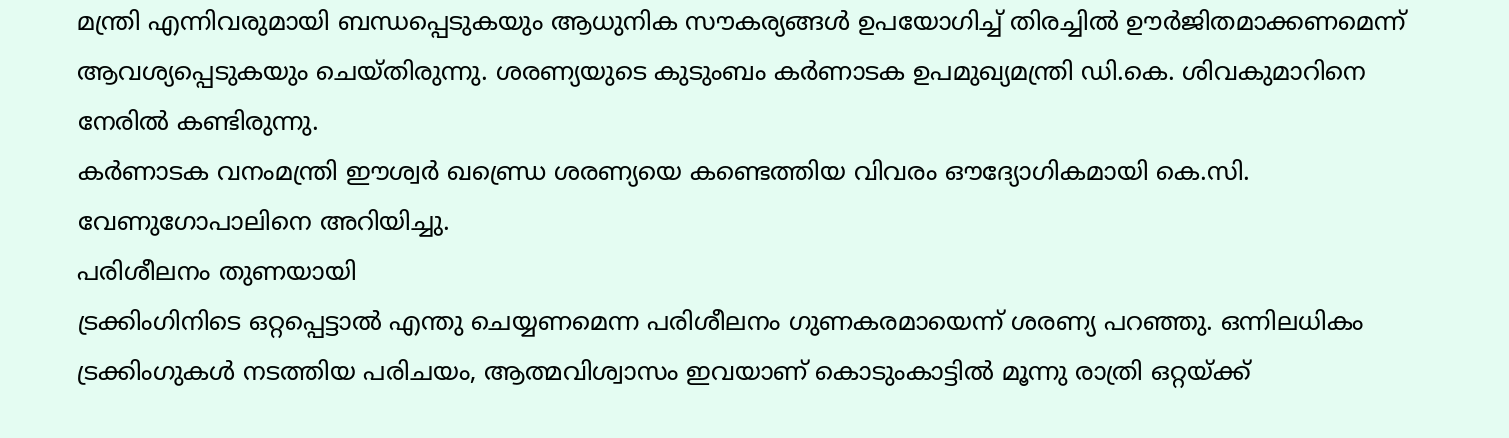മന്ത്രി എന്നിവരുമായി ബന്ധപ്പെടുകയും ആധുനിക സൗകര്യങ്ങൾ ഉപയോഗിച്ച് തിരച്ചിൽ ഊർജിതമാക്കണമെന്ന് ആവശ്യപ്പെടുകയും ചെയ്തിരുന്നു. ശരണ്യയുടെ കുടുംബം കർണാടക ഉപമുഖ്യമന്ത്രി ഡി.കെ. ശിവകുമാറിനെ നേരിൽ കണ്ടിരുന്നു.
കർണാടക വനംമന്ത്രി ഈശ്വർ ഖണ്ഡ്രെ ശരണ്യയെ കണ്ടെത്തിയ വിവരം ഔദ്യോഗികമായി കെ.സി. വേണുഗോപാലിനെ അറിയിച്ചു.
പരിശീലനം തുണയായി
ട്രക്കിംഗിനിടെ ഒറ്റപ്പെട്ടാൽ എന്തു ചെയ്യണമെന്ന പരിശീലനം ഗുണകരമായെന്ന് ശരണ്യ പറഞ്ഞു. ഒന്നിലധികം ട്രക്കിംഗുകൾ നടത്തിയ പരിചയം, ആത്മവിശ്വാസം ഇവയാണ് കൊടുംകാട്ടിൽ മൂന്നു രാത്രി ഒറ്റയ്ക്ക്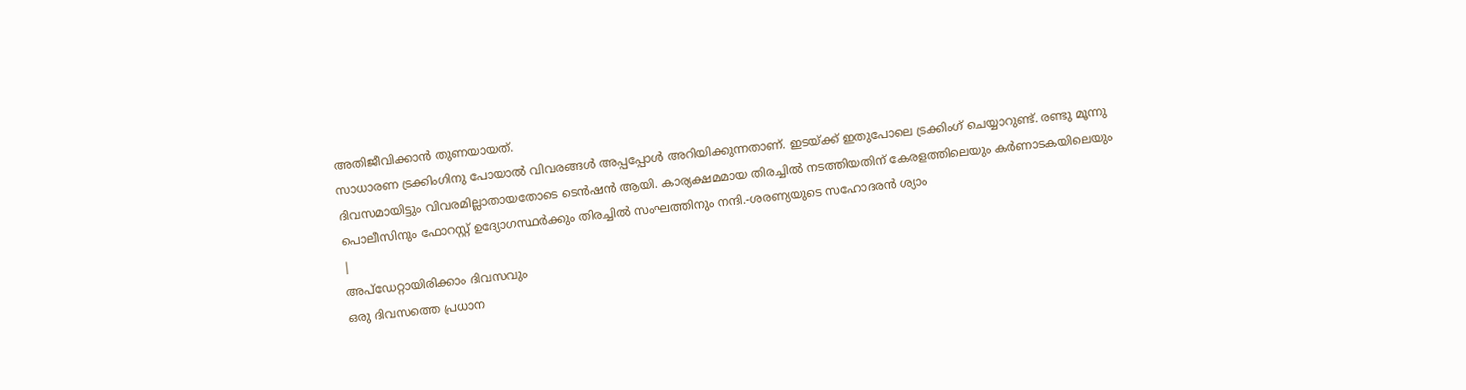അതിജീവിക്കാൻ തുണയായത്.
സാധാരണ ട്രക്കിംഗിനു പോയാൽ വിവരങ്ങൾ അപ്പപ്പോൾ അറിയിക്കുന്നതാണ്. ഇടയ്ക്ക് ഇതുപോലെ ട്രക്കിംഗ് ചെയ്യാറുണ്ട്. രണ്ടു മൂന്നു ദിവസമായിട്ടും വിവരമില്ലാതായതോടെ ടെൻഷൻ ആയി. കാര്യക്ഷമമായ തിരച്ചിൽ നടത്തിയതിന് കേരളത്തിലെയും കർണാടകയിലെയും പൊലീസിനും ഫോറസ്റ്റ് ഉദ്യോഗസ്ഥർക്കും തിരച്ചിൽ സംഘത്തിനും നന്ദി.-ശരണ്യയുടെ സഹോദരൻ ശ്യാം
|
അപ്ഡേറ്റായിരിക്കാം ദിവസവും
ഒരു ദിവസത്തെ പ്രധാന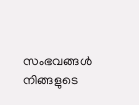സംഭവങ്ങൾ നിങ്ങളുടെ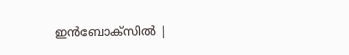ഇൻബോക്സിൽ |